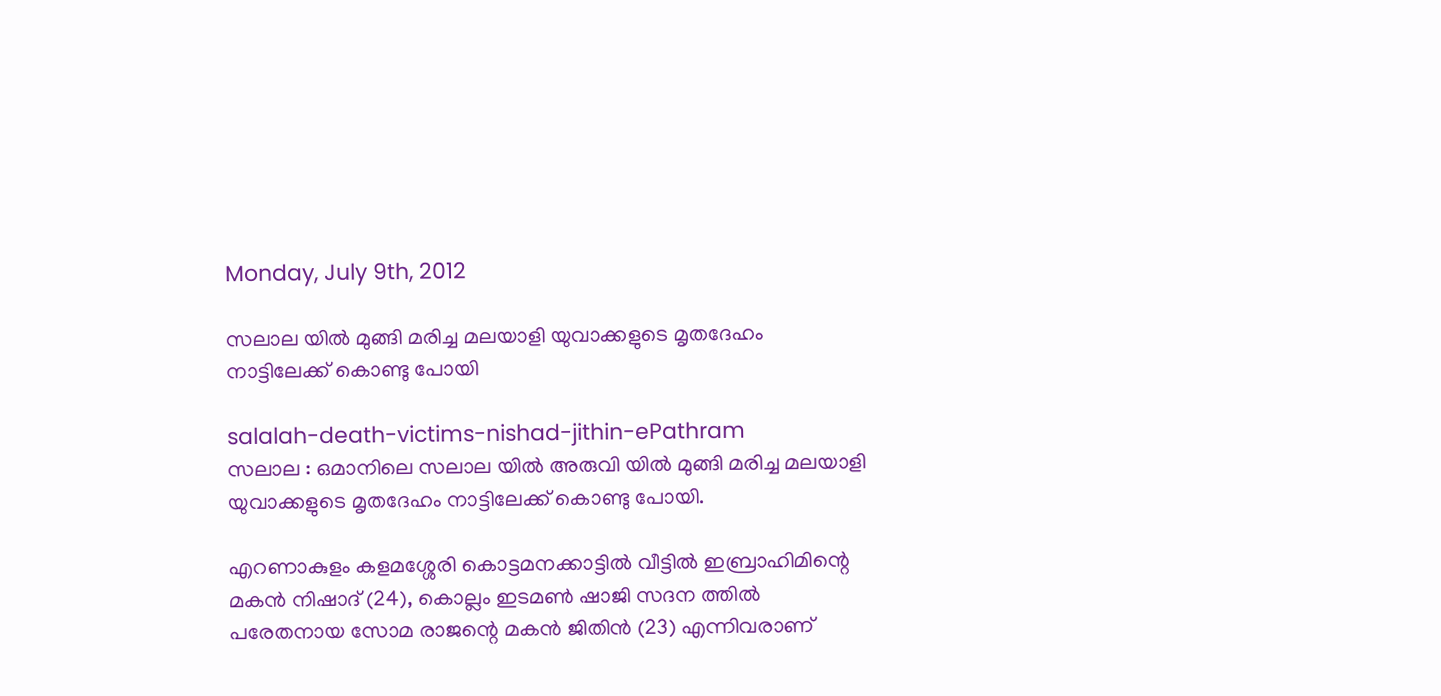Monday, July 9th, 2012

സലാല യില്‍ മുങ്ങി മരിച്ച മലയാളി യുവാക്കളുടെ മൃതദേഹം നാട്ടിലേക്ക് കൊണ്ടു പോയി

salalah-death-victims-nishad-jithin-ePathram
സലാല : ഒമാനിലെ സലാല യില്‍ അരുവി യില്‍ മുങ്ങി മരിച്ച മലയാളി യുവാക്കളുടെ മൃതദേഹം നാട്ടിലേക്ക് കൊണ്ടു പോയി.

എറണാകുളം കളമശ്ശേരി കൊട്ടമനക്കാട്ടില്‍ വീട്ടില്‍ ഇബ്രാഹിമിന്റെ മകന്‍ നിഷാദ് (24), കൊല്ലം ഇടമണ്‍ ഷാജി സദന ത്തില്‍ പരേതനായ സോമ രാജന്റെ മകന്‍ ജിതിന്‍ (23) എന്നിവരാണ്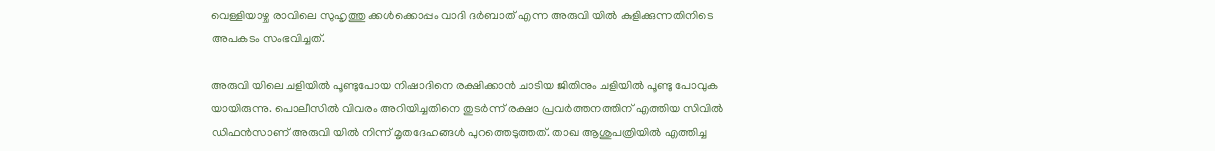വെള്ളിയാഴ്ച രാവിലെ സുഹൃത്തു ക്കള്‍ക്കൊപ്പം വാദി ദര്‍ബാത് എന്ന അരുവി യില്‍ കുളിക്കുന്നതിനിടെ അപകടം സംഭവിച്ചത്.

അരുവി യിലെ ചളിയില്‍ പൂണ്ടുപോയ നിഷാദിനെ രക്ഷിക്കാന്‍ ചാടിയ ജിതിനും ചളിയില്‍ പൂണ്ടു പോവുക യായിരുന്നു. പൊലീസില്‍ വിവരം അറിയിച്ചതിനെ തുടര്‍ന്ന് രക്ഷാ പ്രവര്‍ത്തനത്തിന് എത്തിയ സിവില്‍ ഡിഫന്‍സാണ് അരുവി യില്‍ നിന്ന് മൃതദേഹങ്ങള്‍ പുറത്തെടുത്തത്. താഖ ആശുപത്രിയില്‍ എത്തിച്ച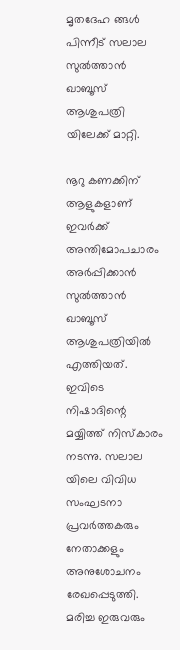മൃതദേഹ ങ്ങള്‍ പിന്നീട് സലാല സുല്‍ത്താന്‍ ഖാബൂസ് ആശുപത്രി യിലേക്ക് മാറ്റി.

നൂറു കണക്കിന് ആളുകളാണ് ഇവര്‍ക്ക് അന്തിമോപചാരം അര്‍പ്പിക്കാന്‍ സുല്‍ത്താന്‍ ഖാബൂസ് ആശുപത്രിയില്‍ എത്തിയത്. ഇവിടെ നിഷാദിന്റെ മയ്യിത്ത് നിസ്കാരം നടന്നു. സലാല യിലെ വിവിധ സംഘടനാ പ്രവര്‍ത്തകരും നേതാക്കളും അനുശോചനം രേഖപ്പെടുത്തി. മരിച്ച ഇരുവരും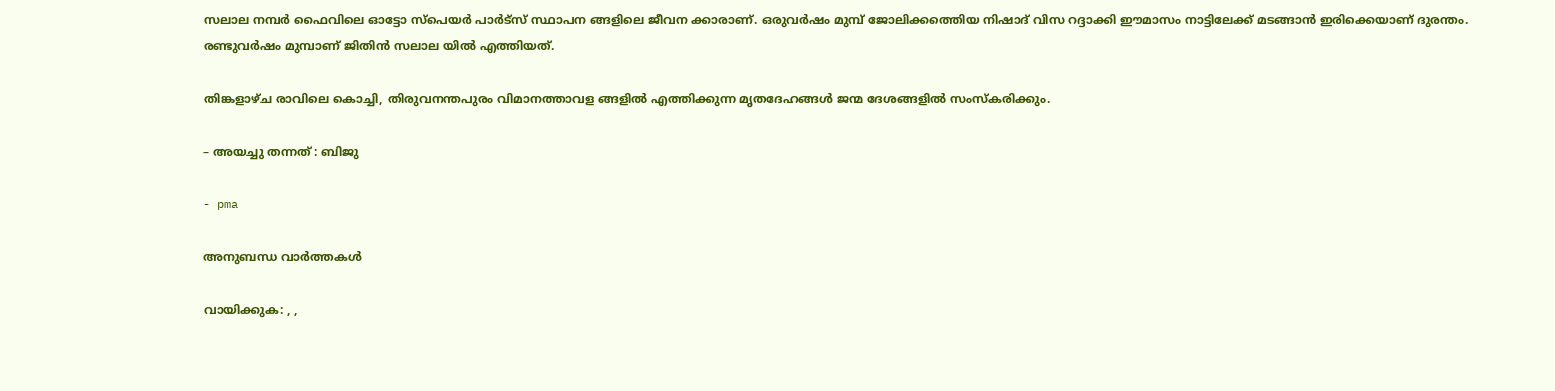സലാല നമ്പര്‍ ഫൈവിലെ ഓട്ടോ സ്പെയര്‍ പാര്‍ട്സ് സ്ഥാപന ങ്ങളിലെ ജീവന ക്കാരാണ്. ഒരുവര്‍ഷം മുമ്പ് ജോലിക്കത്തെിയ നിഷാദ് വിസ റദ്ദാക്കി ഈമാസം നാട്ടിലേക്ക് മടങ്ങാന്‍ ഇരിക്കെയാണ് ദുരന്തം. രണ്ടുവര്‍ഷം മുമ്പാണ് ജിതിന്‍ സലാല യില്‍ എത്തിയത്.

തിങ്കളാഴ്ച രാവിലെ കൊച്ചി, തിരുവനന്തപുരം വിമാനത്താവള ങ്ങളില്‍ എത്തിക്കുന്ന മൃതദേഹങ്ങള്‍ ജന്മ ദേശങ്ങളില്‍ സംസ്കരിക്കും.

– അയച്ചു തന്നത് : ബിജു

- pma

അനുബന്ധ വാര്‍ത്തകള്‍

വായിക്കുക: , ,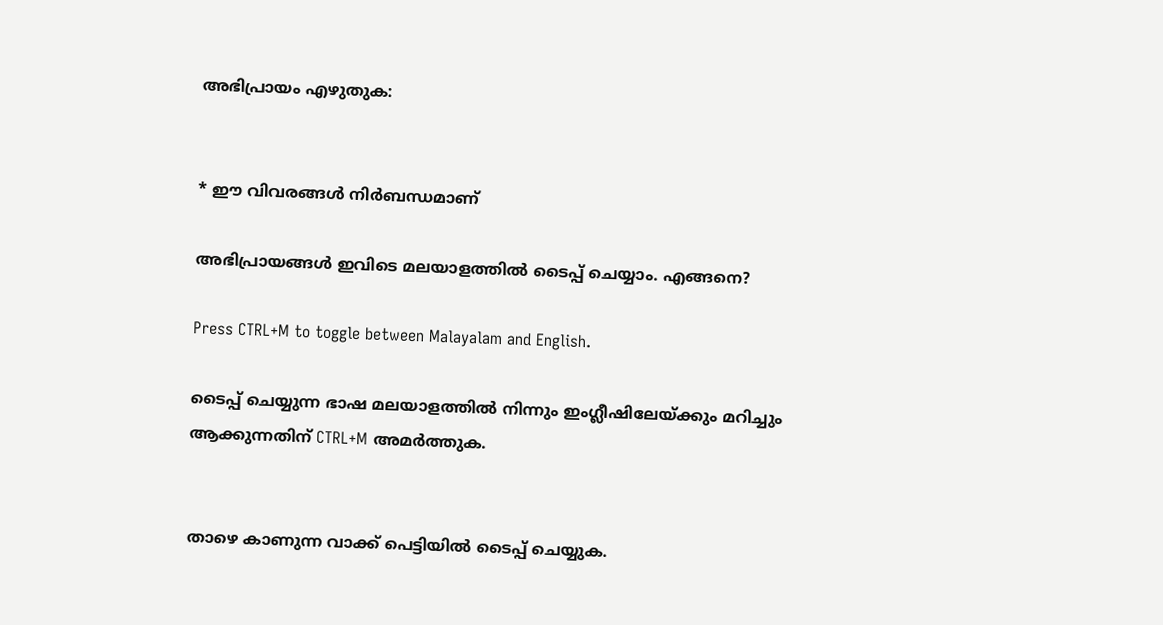അഭിപ്രായം എഴുതുക:


* ഈ വിവരങ്ങള്‍ നിര്‍ബന്ധമാണ്

അഭിപ്രായങ്ങള്‍ ഇവിടെ മലയാളത്തില്‍ ടൈപ്പ് ചെയ്യാം. എങ്ങനെ?

Press CTRL+M to toggle between Malayalam and English.

ടൈപ്പ്‌ ചെയ്യുന്ന ഭാഷ മലയാളത്തില്‍ നിന്നും ഇംഗ്ലീഷിലേയ്ക്കും മറിച്ചും ആക്കുന്നതിന് CTRL+M അമര്‍ത്തുക.


താഴെ കാണുന്ന വാക്ക് പെട്ടിയില്‍ ടൈപ്പ്‌ ചെയ്യുക.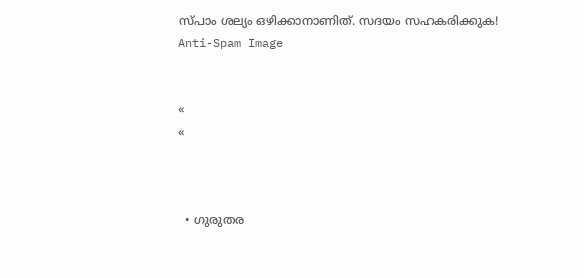സ്പാം ശല്യം ഒഴിക്കാനാണിത്. സദയം സഹകരിക്കുക!
Anti-Spam Image


«
«



  • ഗുരുതര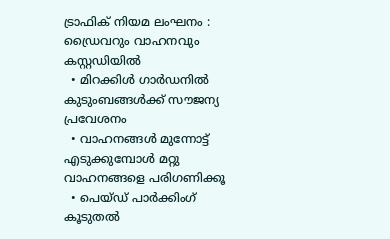ട്രാഫിക് നിയമ ലംഘനം : ഡ്രൈവറും വാഹനവും കസ്റ്റഡിയിൽ
  • മിറക്കിൾ ഗാർഡനിൽ കുടുംബങ്ങൾക്ക് സൗജന്യ പ്രവേശനം
  • വാഹനങ്ങൾ മുന്നോട്ട് എടുക്കുമ്പോൾ മറ്റു വാഹനങ്ങളെ പരിഗണിക്കൂ
  • പെയ്ഡ് പാർക്കിംഗ് കൂടുതൽ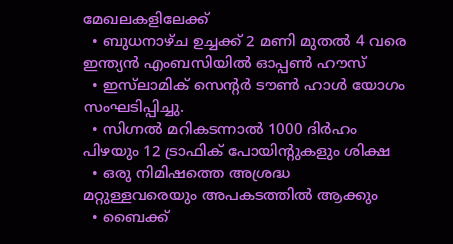മേഖലകളിലേക്ക്
  • ബുധനാഴ്ച ഉച്ചക്ക് 2 മണി മുതൽ 4 വരെ ഇന്ത്യൻ എംബസിയിൽ ഓപ്പൺ ഹൗസ്
  • ഇസ്‌ലാമിക് സെന്റർ ടൗൺ ഹാൾ യോഗം സംഘടിപ്പിച്ചു.
  • സിഗ്നൽ മറികടന്നാൽ 1000 ദിർഹം പിഴയും 12 ട്രാഫിക് പോയിന്റുകളും ശിക്ഷ
  • ഒരു നിമിഷത്തെ അശ്രദ്ധ മറ്റുള്ളവരെയും അപകടത്തിൽ ആക്കും
  • ബൈക്ക്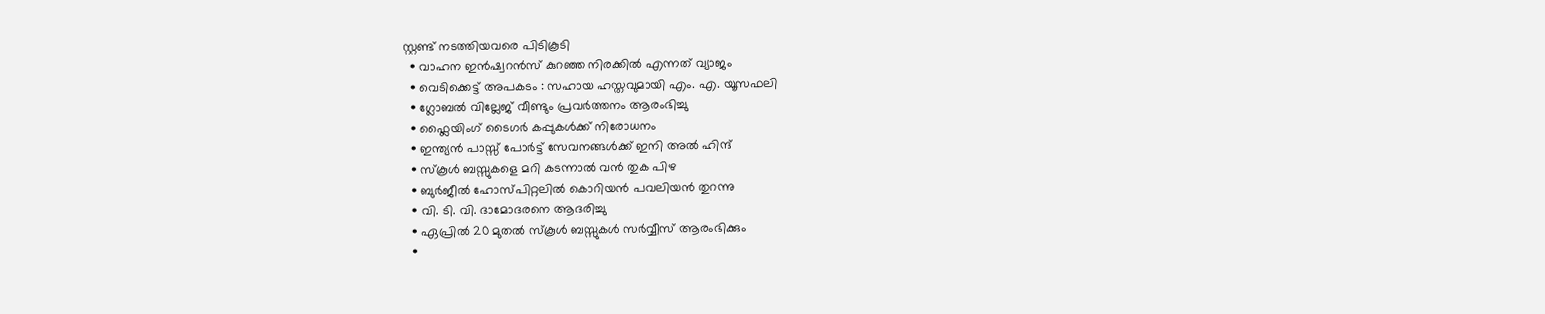സ്റ്റണ്ട് നടത്തിയവരെ പിടികൂടി
  • വാഹന ഇൻഷ്വറൻസ് കുറഞ്ഞ നിരക്കില്‍ എന്നത് വ്യാജം
  • വെടിക്കെട്ട് അപകടം : സഹായ ഹസ്തവുമായി എം. എ. യൂസഫലി
  • ഗ്ലോബൽ വില്ലേജ് വീണ്ടും പ്രവർത്തനം ആരംഭിച്ചു
  • ഫ്ലൈയിംഗ് ടൈഗർ കപ്പുകൾക്ക് നിരോധനം
  • ഇന്ത്യന്‍ പാസ്സ്‌ പോർട്ട് സേവനങ്ങള്‍ക്ക് ഇനി അല്‍ ഹിന്ദ്
  • സ്‌കൂൾ ബസ്സുകളെ മറി കടന്നാൽ വൻ തുക പിഴ
  • ബുർജീൽ ഹോസ്പിറ്റലിൽ കൊറിയൻ പവലിയൻ തുറന്നു
  • വി. ടി. വി. ദാമോദരനെ ആദരിച്ചു
  • ഏപ്രിൽ 20 മുതൽ സ്‌കൂൾ ബസ്സുകൾ സർവ്വീസ് ആരംഭിക്കും
  •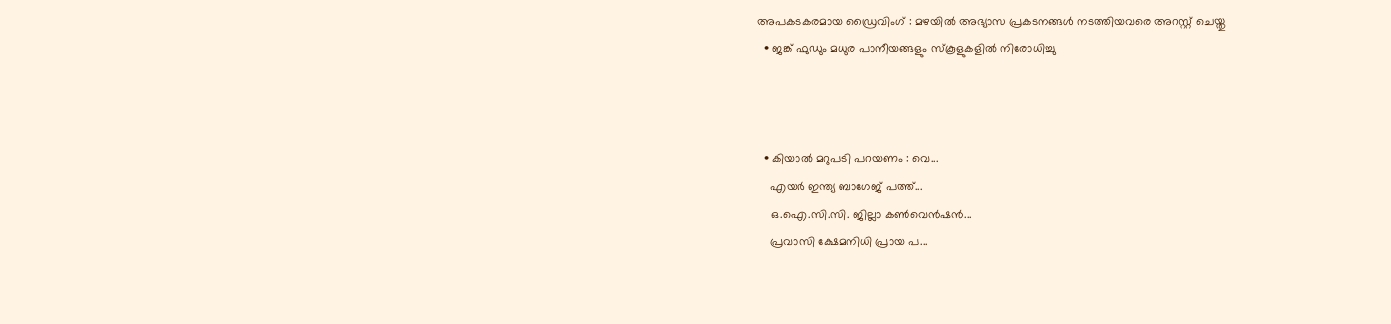അപകടകരമായ ഡ്രൈവിംഗ് : മഴയിൽ അഭ്യാസ പ്രകടനങ്ങൾ നടത്തിയവരെ അറസ്റ്റ് ചെയ്തു
  • ജങ്ക് ഫുഡും മധുര പാനീയങ്ങളും സ്‌കൂളുകളിൽ നിരോധിച്ചു



  • കിയാല്‍ മറുപടി പറയണം : വെ...
    എയര്‍ ഇന്ത്യ ബാഗേജ് പത്ത്...
    ഒ.ഐ.സി.സി. ജില്ലാ കൺവെൻഷൻ...
    പ്രവാസി ക്ഷേമനിധി പ്രായ പ...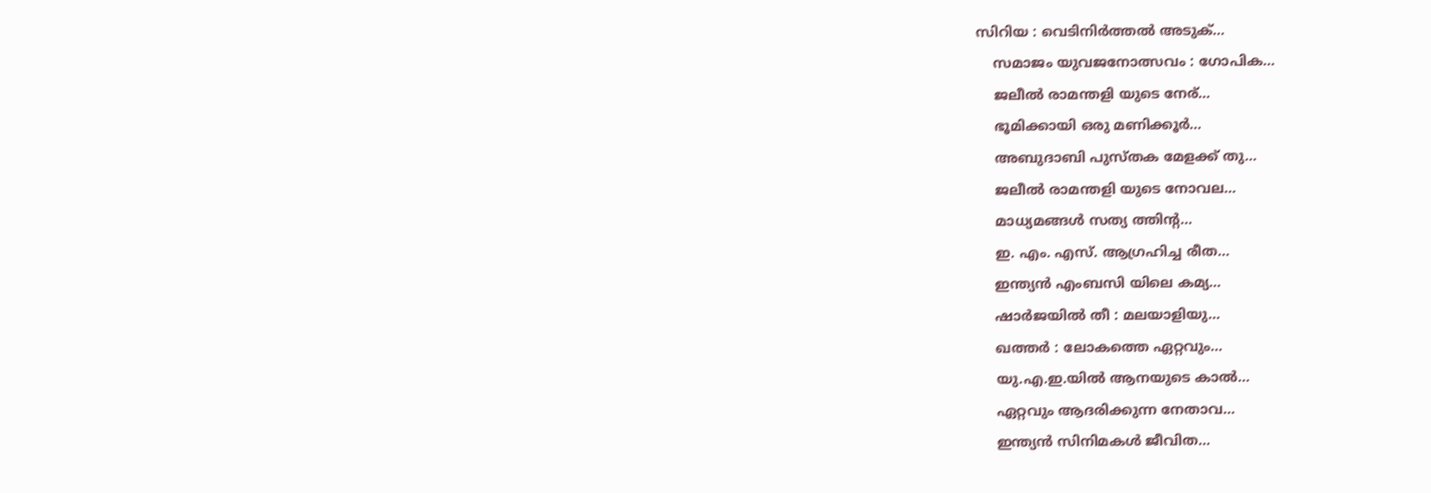സിറിയ : വെടിനിർത്തൽ അടുക്...
    സമാജം യുവജനോത്സവം : ഗോപിക...
    ജലീല്‍ രാമന്തളി യുടെ നേര്...
    ഭൂമിക്കായി ഒരു മണിക്കൂര്‍...
    അബുദാബി പുസ്തക മേളക്ക് തു...
    ജലീല്‍ രാമന്തളി യുടെ നോവല...
    മാധ്യമങ്ങള്‍ സത്യ ത്തിന്റ...
    ഇ. എം. എസ്. ആഗ്രഹിച്ച രീത...
    ഇന്ത്യന്‍ എംബസി യിലെ കമ്യ...
    ഷാര്‍ജയില്‍ തീ : മലയാളിയു...
    ഖത്തര്‍ : ലോകത്തെ ഏറ്റവും...
    യു.എ.ഇ.യില്‍ ആനയുടെ കാല്‍...
    ഏറ്റവും ആദരിക്കുന്ന നേതാവ...
    ഇന്ത്യന്‍ സിനിമകള്‍ ജീവിത...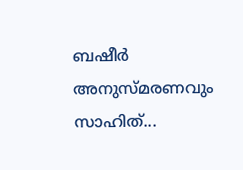ബഷീര്‍ അനുസ്മരണവും സാഹിത്...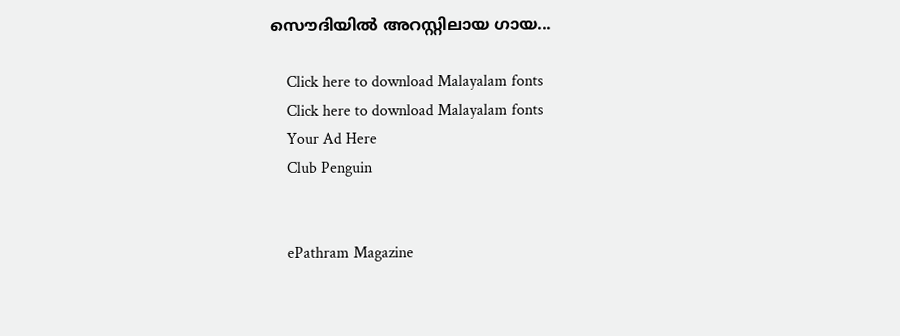സൌദിയില്‍ അറസ്റ്റിലായ ഗായ...

    Click here to download Malayalam fonts
    Click here to download Malayalam fonts
    Your Ad Here
    Club Penguin


    ePathram Magazine